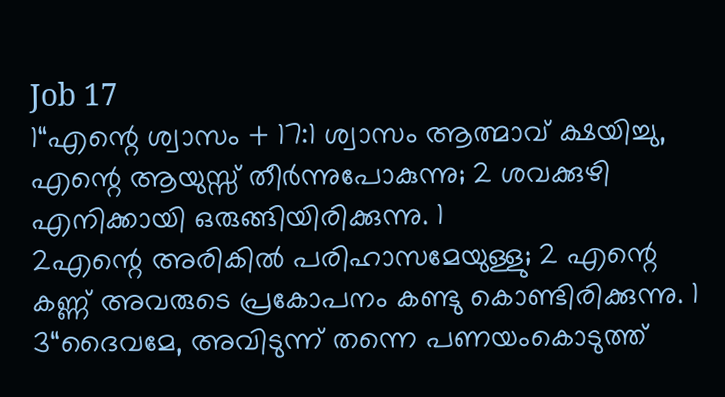Job 17
1“എന്റെ ശ്വാസം + 17:1 ശ്വാസം ആത്മാവ് ക്ഷയിച്ചു, എന്റെ ആയുസ്സ് തീർന്നുപോകുന്നു; 2 ശവക്കുഴി എനിക്കായി ഒരുങ്ങിയിരിക്കുന്നു. 1
2എന്റെ അരികിൽ പരിഹാസമേയുള്ളു; 2 എന്റെ കണ്ണ് അവരുടെ പ്രകോപനം കണ്ടു കൊണ്ടിരിക്കുന്നു. 1
3“ദൈവമേ, അവിടുന്ന് തന്നെ പണയംകൊടുത്ത്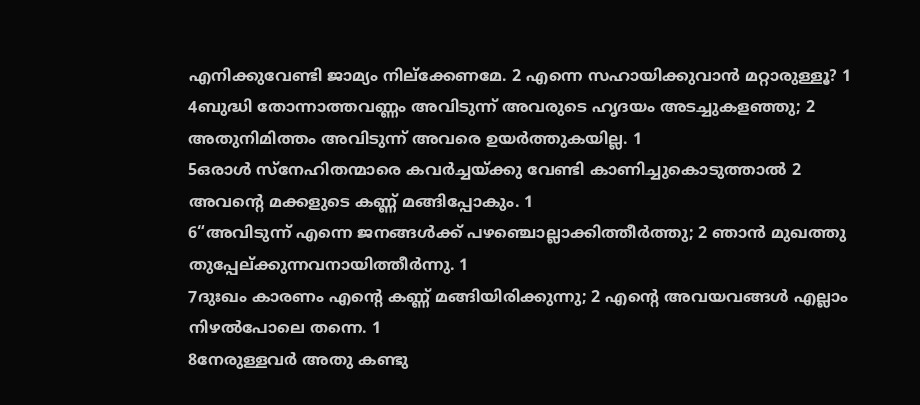എനിക്കുവേണ്ടി ജാമ്യം നില്ക്കേണമേ. 2 എന്നെ സഹായിക്കുവാൻ മറ്റാരുള്ളൂ? 1
4ബുദ്ധി തോന്നാത്തവണ്ണം അവിടുന്ന് അവരുടെ ഹൃദയം അടച്ചുകളഞ്ഞു; 2 അതുനിമിത്തം അവിടുന്ന് അവരെ ഉയർത്തുകയില്ല. 1
5ഒരാൾ സ്നേഹിതന്മാരെ കവർച്ചയ്ക്കു വേണ്ടി കാണിച്ചുകൊടുത്താൽ 2 അവന്റെ മക്കളുടെ കണ്ണ് മങ്ങിപ്പോകും. 1
6“അവിടുന്ന് എന്നെ ജനങ്ങൾക്ക് പഴഞ്ചൊല്ലാക്കിത്തീർത്തു; 2 ഞാൻ മുഖത്തു തുപ്പേല്ക്കുന്നവനായിത്തീർന്നു. 1
7ദുഃഖം കാരണം എന്റെ കണ്ണ് മങ്ങിയിരിക്കുന്നു; 2 എന്റെ അവയവങ്ങൾ എല്ലാം നിഴൽപോലെ തന്നെ. 1
8നേരുള്ളവർ അതു കണ്ടു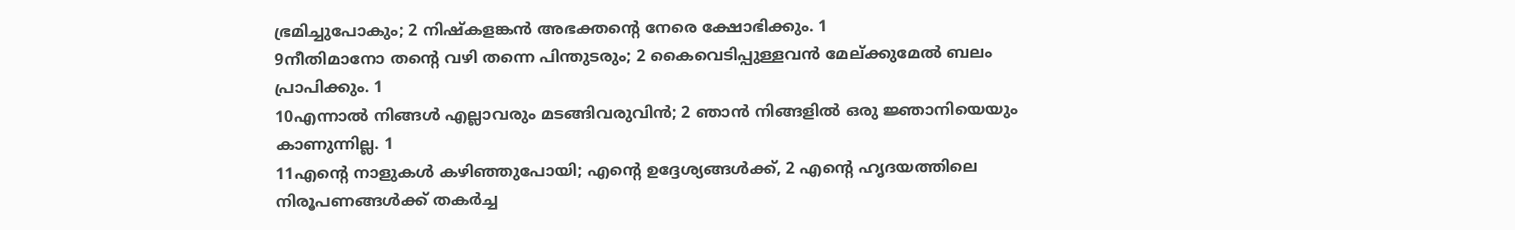ഭ്രമിച്ചുപോകും; 2 നിഷ്കളങ്കൻ അഭക്തന്റെ നേരെ ക്ഷോഭിക്കും. 1
9നീതിമാനോ തന്റെ വഴി തന്നെ പിന്തുടരും; 2 കൈവെടിപ്പുള്ളവൻ മേല്ക്കുമേൽ ബലം പ്രാപിക്കും. 1
10എന്നാൽ നിങ്ങൾ എല്ലാവരും മടങ്ങിവരുവിൻ; 2 ഞാൻ നിങ്ങളിൽ ഒരു ജ്ഞാനിയെയും കാണുന്നില്ല. 1
11എന്റെ നാളുകൾ കഴിഞ്ഞുപോയി; എന്റെ ഉദ്ദേശ്യങ്ങൾക്ക്, 2 എന്റെ ഹൃദയത്തിലെ നിരൂപണങ്ങൾക്ക് തകർച്ച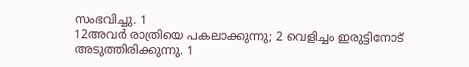സംഭവിച്ചു. 1
12അവർ രാത്രിയെ പകലാക്കുന്നു; 2 വെളിച്ചം ഇരുട്ടിനോട് അടുത്തിരിക്കുന്നു. 1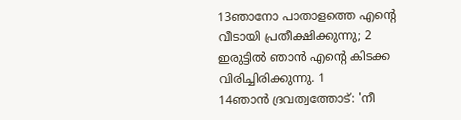13ഞാനോ പാതാളത്തെ എന്റെ വീടായി പ്രതീക്ഷിക്കുന്നു; 2 ഇരുട്ടിൽ ഞാൻ എന്റെ കിടക്ക വിരിച്ചിരിക്കുന്നു. 1
14ഞാൻ ദ്രവത്വത്തോട്: 'നീ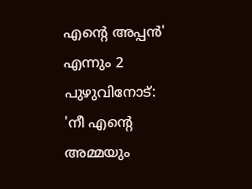എന്റെ അപ്പൻ' എന്നും 2 പുഴുവിനോട്: 'നീ എന്റെ അമ്മയും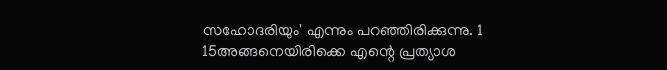സഹോദരിയും' എന്നും പറഞ്ഞിരിക്കുന്നു. 1
15അങ്ങനെയിരിക്കെ എന്റെ പ്രത്യാശ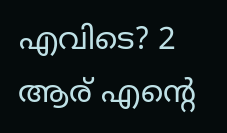എവിടെ? 2 ആര് എന്റെ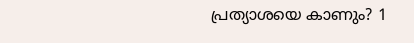പ്രത്യാശയെ കാണും? 1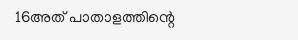16അത് പാതാളത്തിന്റെ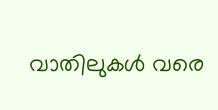വാതിലുകൾ വരെ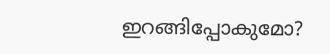ഇറങ്ങിപ്പോകുമോ?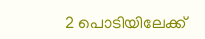2 പൊടിയിലേക്ക്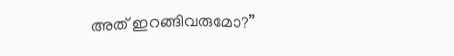അത് ഇറങ്ങിവരുമോ?”